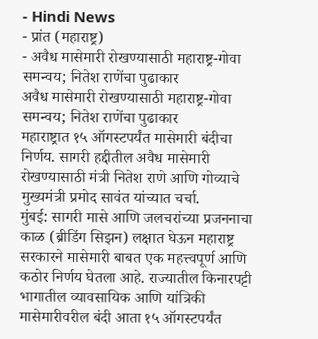- Hindi News
- प्रांत (महाराष्ट्र)
- अवैध मासेमारी रोखण्यासाठी महाराष्ट्र-गोवा समन्वय; नितेश राणेंचा पुढाकार
अवैध मासेमारी रोखण्यासाठी महाराष्ट्र-गोवा समन्वय; नितेश राणेंचा पुढाकार
महाराष्ट्रात १५ ऑगस्टपर्यंत मासेमारी बंदीचा निर्णय. सागरी हद्दीतील अवैध मासेमारी रोखण्यासाठी मंत्री नितेश राणे आणि गोव्याचे मुख्यमंत्री प्रमोद सावंत यांच्यात चर्चा.
मुंबई: सागरी मासे आणि जलचरांच्या प्रजननाचा काळ (ब्रीडिंग सिझन) लक्षात घेऊन महाराष्ट्र सरकारने मासेमारी बाबत एक महत्त्वपूर्ण आणि कठोर निर्णय घेतला आहे. राज्यातील किनारपट्टी भागातील व्यावसायिक आणि यांत्रिकी मासेमारीवरील बंदी आता १५ ऑगस्टपर्यंत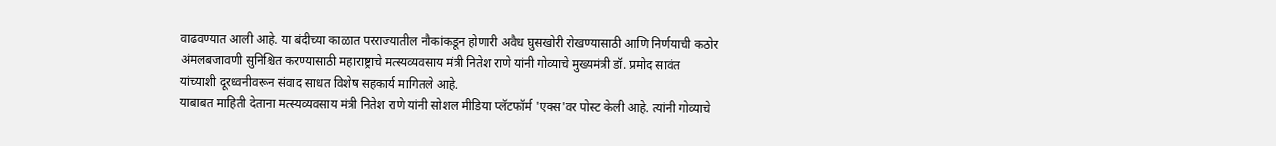वाढवण्यात आली आहे. या बंदीच्या काळात परराज्यातील नौकांकडून होणारी अवैध घुसखोरी रोखण्यासाठी आणि निर्णयाची कठोर अंमलबजावणी सुनिश्चित करण्यासाठी महाराष्ट्राचे मत्स्यव्यवसाय मंत्री नितेश राणे यांनी गोव्याचे मुख्यमंत्री डॉ. प्रमोद सावंत यांच्याशी दूरध्वनीवरून संवाद साधत विशेष सहकार्य मागितले आहे.
याबाबत माहिती देताना मत्स्यव्यवसाय मंत्री नितेश राणे यांनी सोशल मीडिया प्लॅटफॉर्म 'एक्स'वर पोस्ट केली आहे. त्यांनी गोव्याचे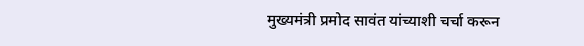मुख्यमंत्री प्रमोद सावंत यांच्याशी चर्चा करून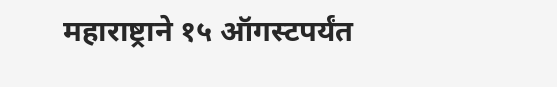महाराष्ट्राने १५ ऑगस्टपर्यंत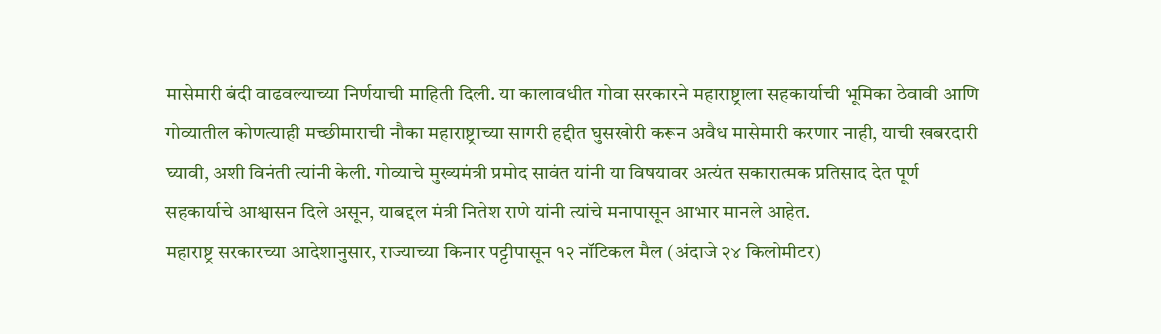मासेमारी बंदी वाढवल्याच्या निर्णयाची माहिती दिली. या कालावधीत गोवा सरकारने महाराष्ट्राला सहकार्याची भूमिका ठेवावी आणि गोव्यातील कोणत्याही मच्छीमाराची नौका महाराष्ट्राच्या सागरी हद्दीत घुसखोरी करून अवैध मासेमारी करणार नाही, याची खबरदारी घ्यावी, अशी विनंती त्यांनी केली. गोव्याचे मुख्यमंत्री प्रमोद सावंत यांनी या विषयावर अत्यंत सकारात्मक प्रतिसाद देत पूर्ण सहकार्याचे आश्वासन दिले असून, याबद्दल मंत्री नितेश राणे यांनी त्यांचे मनापासून आभार मानले आहेत.
महाराष्ट्र सरकारच्या आदेशानुसार, राज्याच्या किनार पट्टीपासून १२ नॉटिकल मैल (अंदाजे २४ किलोमीटर)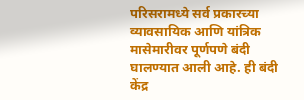परिसरामध्ये सर्व प्रकारच्या व्यावसायिक आणि यांत्रिक मासेमारीवर पूर्णपणे बंदी घालण्यात आली आहे. ही बंदी केंद्र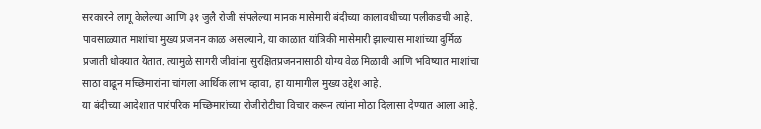सरकारने लागू केलेल्या आणि ३१ जुलै रोजी संपलेल्या मानक मासेमारी बंदीच्या कालावधीच्या पलीकडची आहे. पावसाळ्यात माशांचा मुख्य प्रजनन काळ असल्याने, या काळात यांत्रिकी मासेमारी झाल्यास माशांच्या दुर्मिळ प्रजाती धोक्यात येतात. त्यामुळे सागरी जीवांना सुरक्षितप्रजननासाठी योग्य वेळ मिळावी आणि भविष्यात माशांचा साठा वाढून मच्छिमारांना चांगला आर्थिक लाभ व्हावा, हा यामागील मुख्य उद्देश आहे.
या बंदीच्या आदेशात पारंपरिक मच्छिमारांच्या रोजीरोटीचा विचार करून त्यांना मोठा दिलासा देण्यात आला आहे.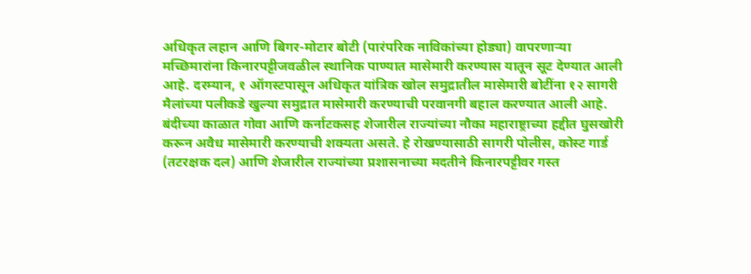अधिकृत लहान आणि बिगर-मोटार बोटी (पारंपरिक नाविकांच्या होड्या) वापरणाऱ्या मच्छिमारांना किनारपट्टीजवळील स्थानिक पाण्यात मासेमारी करण्यास यातून सूट देण्यात आली आहे. दरम्यान, १ ऑगस्टपासून अधिकृत यांत्रिक खोल समुद्रातील मासेमारी बोटींना १२ सागरी मैलांच्या पलीकडे खुल्या समुद्रात मासेमारी करण्याची परवानगी बहाल करण्यात आली आहे.
बंदीच्या काळात गोवा आणि कर्नाटकसह शेजारील राज्यांच्या नौका महाराष्ट्राच्या हद्दीत घुसखोरी करून अवैध मासेमारी करण्याची शक्यता असते. हे रोखण्यासाठी सागरी पोलीस, कोस्ट गार्ड (तटरक्षक दल) आणि शेजारील राज्यांच्या प्रशासनाच्या मदतीने किनारपट्टीवर गस्त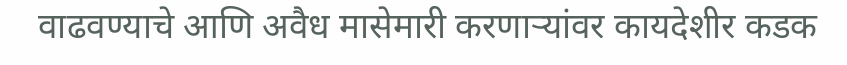वाढवण्याचे आणि अवैध मासेमारी करणाऱ्यांवर कायदेशीर कडक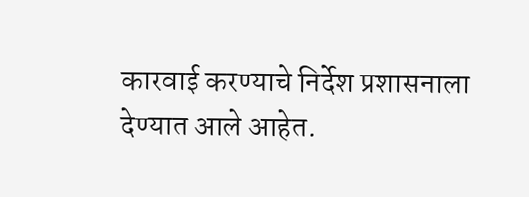कारवाई करण्याचे निर्देश प्रशासनाला देण्यात आले आहेत.